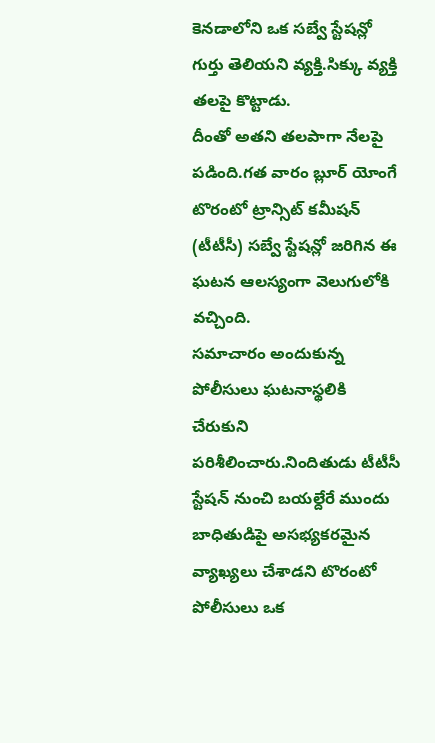కెనడాలోని ఒక సబ్వే స్టేషన్లో గుర్తు తెలియని వ్యక్తి.సిక్కు వ్యక్తి తలపై కొట్టాడు.
దీంతో అతని తలపాగా నేలపై పడింది.గత వారం బ్లూర్ యోంగే టొరంటో ట్రాన్సిట్ కమీషన్ (టీటీసీ) సబ్వే స్టేషన్లో జరిగిన ఈ ఘటన ఆలస్యంగా వెలుగులోకి వచ్చింది.
సమాచారం అందుకున్న పోలీసులు ఘటనాస్థలికి చేరుకుని పరిశీలించారు.నిందితుడు టీటీసీ స్టేషన్ నుంచి బయల్దేరే ముందు బాధితుడిపై అసభ్యకరమైన వ్యాఖ్యలు చేశాడని టొరంటో పోలీసులు ఒక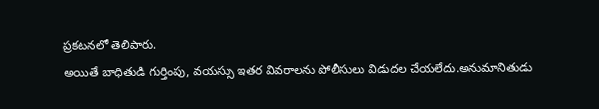ప్రకటనలో తెలిపారు.
అయితే బాధితుడి గుర్తింపు, వయస్సు ఇతర వివరాలను పోలీసులు విడుదల చేయలేదు.అనుమానితుడు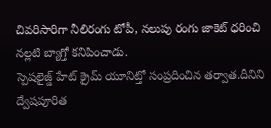చివరిసారిగా నీలిరంగు టోపీ, నలుపు రంగు జాకెట్ ధరించి నల్లటి బ్యాగ్తో కనిపించాడు.
స్పెషలైజ్డ్ హేట్ క్రైమ్ యూనిట్తో సంప్రదించిన తర్వాత.దీనిని ద్వేషపూరిత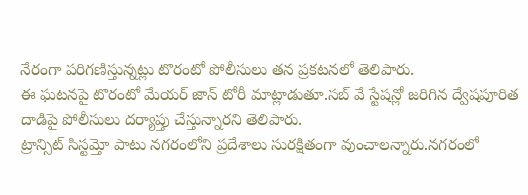నేరంగా పరిగణిస్తున్నట్లు టొరంటో పోలీసులు తన ప్రకటనలో తెలిపారు.
ఈ ఘటనపై టొరంటో మేయర్ జాన్ టోరీ మాట్లాడుతూ.సబ్ వే స్టేషన్లో జరిగిన ద్వేషపూరిత దాడిపై పోలీసులు దర్యాప్తు చేస్తున్నారని తెలిపారు.
ట్రాన్సిట్ సిస్టమ్తో పాటు నగరంలోని ప్రదేశాలు సురక్షితంగా వుంచాలన్నారు.నగరంలో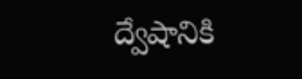ద్వేషానికి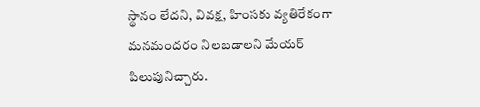స్థానం లేదని, వివక్ష, హింసకు వ్యతిరేకంగా మనమందరం నిలబడాలని మేయర్ పిలుపునిచ్చారు.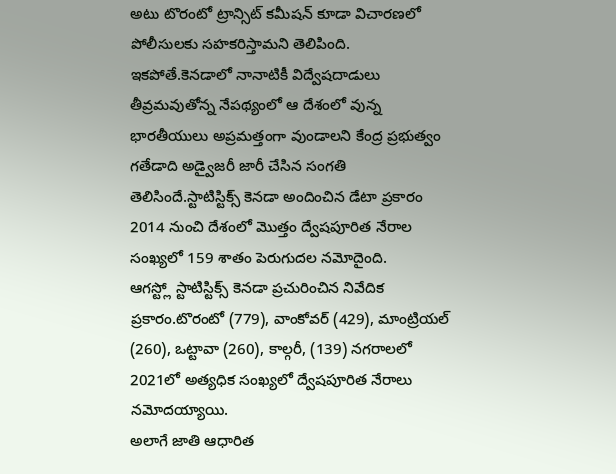అటు టొరంటో ట్రాన్సిట్ కమీషన్ కూడా విచారణలో పోలీసులకు సహకరిస్తామని తెలిపింది.
ఇకపోతే.కెనడాలో నానాటికీ విద్వేషదాడులు తీవ్రమవుతోన్న నేపథ్యంలో ఆ దేశంలో వున్న భారతీయులు అప్రమత్తంగా వుండాలని కేంద్ర ప్రభుత్వం గతేడాది అడ్వైజరీ జారీ చేసిన సంగతి తెలిసిందే.స్టాటిస్టిక్స్ కెనడా అందించిన డేటా ప్రకారం 2014 నుంచి దేశంలో మొత్తం ద్వేషపూరిత నేరాల సంఖ్యలో 159 శాతం పెరుగుదల నమోదైంది.
ఆగస్ట్లో స్టాటిస్టిక్స్ కెనడా ప్రచురించిన నివేదిక ప్రకారం.టొరంటో (779), వాంకోవర్ (429), మాంట్రియల్ (260), ఒట్టావా (260), కాల్గరీ, (139) నగరాలలో 2021లో అత్యధిక సంఖ్యలో ద్వేషపూరిత నేరాలు నమోదయ్యాయి.
అలాగే జాతి ఆధారిత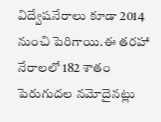విద్వేషనేరాలు కూడా 2014 నుంచి పెరిగాయి.ఈ తరహా నేరాలలో 182 శాతం పెరుగుదల నమోదైనట్లు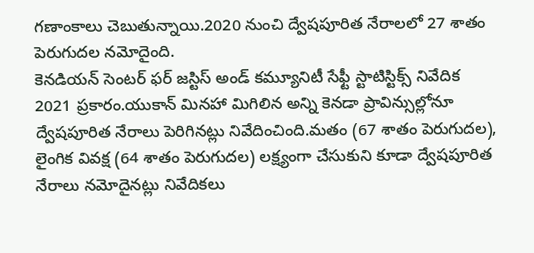గణాంకాలు చెబుతున్నాయి.2020 నుంచి ద్వేషపూరిత నేరాలలో 27 శాతం పెరుగుదల నమోదైంది.
కెనడియన్ సెంటర్ ఫర్ జస్టిస్ అండ్ కమ్యూనిటీ సేఫ్టీ స్టాటిస్టిక్స్ నివేదిక 2021 ప్రకారం.యుకాన్ మినహా మిగిలిన అన్ని కెనడా ప్రావిన్సుల్లోనూ ద్వేషపూరిత నేరాలు పెరిగినట్లు నివేదించింది.మతం (67 శాతం పెరుగుదల), లైంగిక వివక్ష (64 శాతం పెరుగుదల) లక్ష్యంగా చేసుకుని కూడా ద్వేషపూరిత నేరాలు నమోదైనట్లు నివేదికలు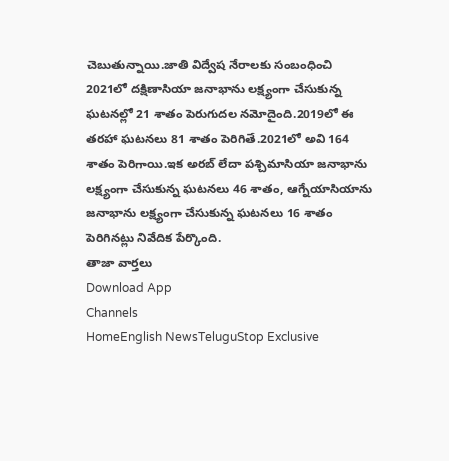చెబుతున్నాయి.జాతి విద్వేష నేరాలకు సంబంధించి 2021లో దక్షిణాసియా జనాభాను లక్ష్యంగా చేసుకున్న ఘటనల్లో 21 శాతం పెరుగుదల నమోదైంది.2019లో ఈ తరహా ఘటనలు 81 శాతం పెరిగితే.2021లో అవి 164 శాతం పెరిగాయి.ఇక అరబ్ లేదా పశ్చిమాసియా జనాభాను లక్ష్యంగా చేసుకున్న ఘటనలు 46 శాతం, ఆగ్నేయాసియాను జనాభాను లక్ష్యంగా చేసుకున్న ఘటనలు 16 శాతం పెరిగినట్లు నివేదిక పేర్కొంది.
తాజా వార్తలు
Download App
Channels
HomeEnglish NewsTeluguStop Exclusive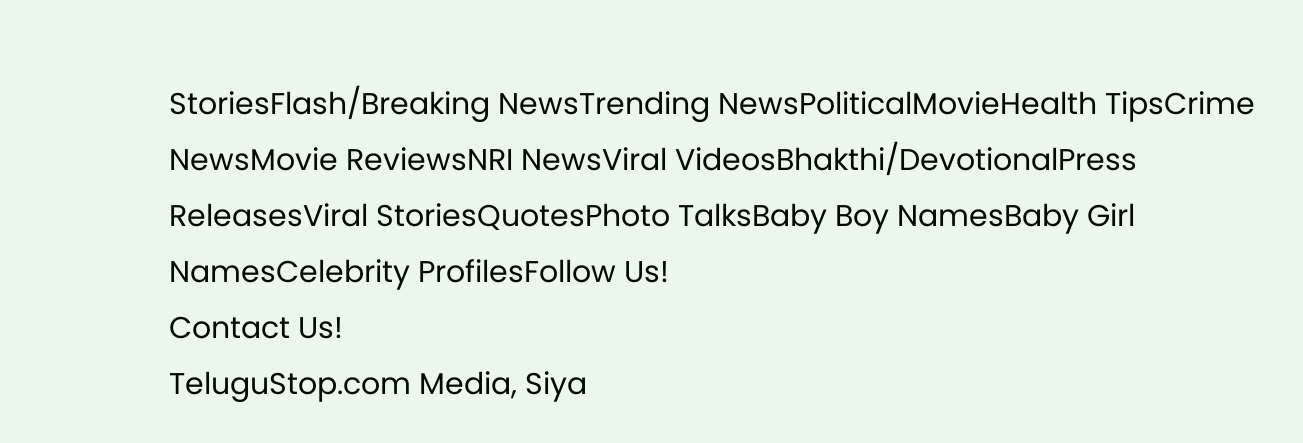StoriesFlash/Breaking NewsTrending NewsPoliticalMovieHealth TipsCrime NewsMovie ReviewsNRI NewsViral VideosBhakthi/DevotionalPress ReleasesViral StoriesQuotesPhoto TalksBaby Boy NamesBaby Girl NamesCelebrity ProfilesFollow Us!
Contact Us!
TeluguStop.com Media, Siya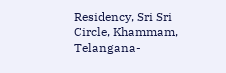Residency, Sri Sri Circle, Khammam, Telangana-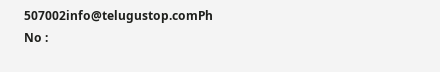507002info@telugustop.comPh No :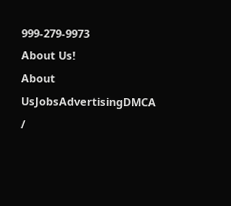999-279-9973
About Us!
About UsJobsAdvertisingDMCA /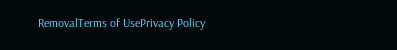RemovalTerms of UsePrivacy Policy